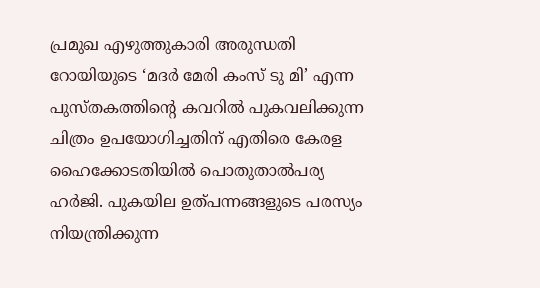പ്രമുഖ എഴുത്തുകാരി അരുന്ധതി റോയിയുടെ ‘മദർ മേരി കംസ് ടു മി’ എന്ന പുസ്തകത്തിന്റെ കവറിൽ പുകവലിക്കുന്ന ചിത്രം ഉപയോഗിച്ചതിന് എതിരെ കേരള ഹൈക്കോടതിയിൽ പൊതുതാൽപര്യ ഹർജി. പുകയില ഉത്പന്നങ്ങളുടെ പരസ്യം നിയന്ത്രിക്കുന്ന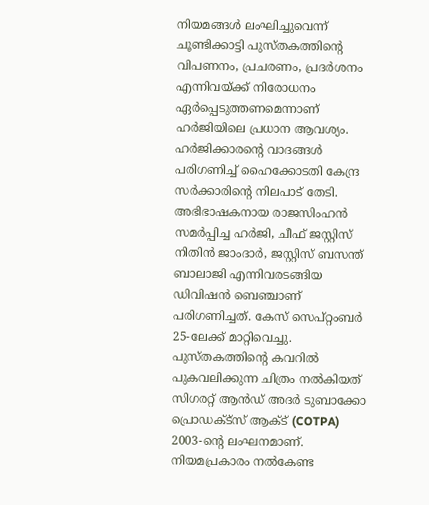നിയമങ്ങൾ ലംഘിച്ചുവെന്ന് ചൂണ്ടിക്കാട്ടി പുസ്തകത്തിന്റെ വിപണനം, പ്രചരണം, പ്രദർശനം എന്നിവയ്ക്ക് നിരോധനം ഏർപ്പെടുത്തണമെന്നാണ് ഹർജിയിലെ പ്രധാന ആവശ്യം. ഹർജിക്കാരന്റെ വാദങ്ങൾ പരിഗണിച്ച് ഹൈക്കോടതി കേന്ദ്ര സർക്കാരിന്റെ നിലപാട് തേടി.
അഭിഭാഷകനായ രാജസിംഹൻ സമർപ്പിച്ച ഹർജി, ചീഫ് ജസ്റ്റിസ് നിതിൻ ജാംദാർ, ജസ്റ്റിസ് ബസന്ത് ബാലാജി എന്നിവരടങ്ങിയ ഡിവിഷൻ ബെഞ്ചാണ് പരിഗണിച്ചത്. കേസ് സെപ്റ്റംബർ 25-ലേക്ക് മാറ്റിവെച്ചു. പുസ്തകത്തിന്റെ കവറിൽ പുകവലിക്കുന്ന ചിത്രം നൽകിയത് സിഗരറ്റ് ആൻഡ് അദർ ടുബാക്കോ പ്രൊഡക്ട്സ് ആക്ട് (COTPA) 2003-ന്റെ ലംഘനമാണ്. നിയമപ്രകാരം നൽകേണ്ട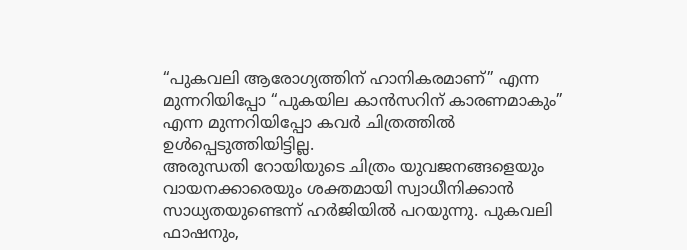“പുകവലി ആരോഗ്യത്തിന് ഹാനികരമാണ്” എന്ന മുന്നറിയിപ്പോ “പുകയില കാൻസറിന് കാരണമാകും” എന്ന മുന്നറിയിപ്പോ കവർ ചിത്രത്തിൽ ഉൾപ്പെടുത്തിയിട്ടില്ല.
അരുന്ധതി റോയിയുടെ ചിത്രം യുവജനങ്ങളെയും വായനക്കാരെയും ശക്തമായി സ്വാധീനിക്കാൻ സാധ്യതയുണ്ടെന്ന് ഹർജിയിൽ പറയുന്നു. പുകവലി ഫാഷനും,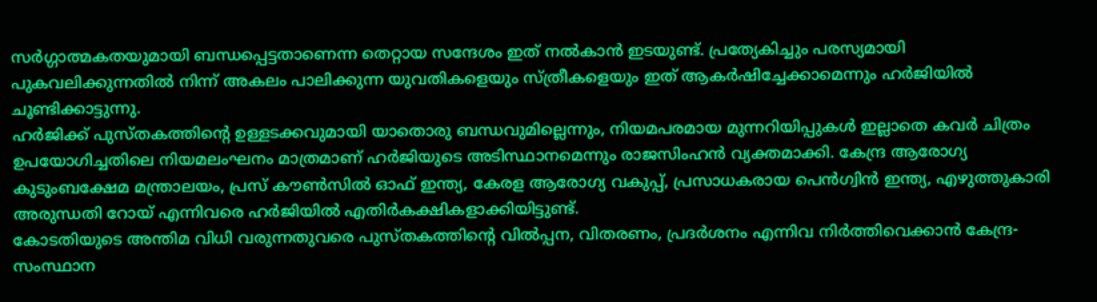സർഗ്ഗാത്മകതയുമായി ബന്ധപ്പെട്ടതാണെന്ന തെറ്റായ സന്ദേശം ഇത് നൽകാൻ ഇടയുണ്ട്. പ്രത്യേകിച്ചും പരസ്യമായി പുകവലിക്കുന്നതിൽ നിന്ന് അകലം പാലിക്കുന്ന യുവതികളെയും സ്ത്രീകളെയും ഇത് ആകർഷിച്ചേക്കാമെന്നും ഹർജിയിൽ ചൂണ്ടിക്കാട്ടുന്നു.
ഹർജിക്ക് പുസ്തകത്തിന്റെ ഉള്ളടക്കവുമായി യാതൊരു ബന്ധവുമില്ലെന്നും, നിയമപരമായ മുന്നറിയിപ്പുകൾ ഇല്ലാതെ കവർ ചിത്രം ഉപയോഗിച്ചതിലെ നിയമലംഘനം മാത്രമാണ് ഹർജിയുടെ അടിസ്ഥാനമെന്നും രാജസിംഹൻ വ്യക്തമാക്കി. കേന്ദ്ര ആരോഗ്യ കുടുംബക്ഷേമ മന്ത്രാലയം, പ്രസ് കൗൺസിൽ ഓഫ് ഇന്ത്യ, കേരള ആരോഗ്യ വകുപ്പ്, പ്രസാധകരായ പെൻഗ്വിൻ ഇന്ത്യ, എഴുത്തുകാരി അരുന്ധതി റോയ് എന്നിവരെ ഹർജിയിൽ എതിർകക്ഷികളാക്കിയിട്ടുണ്ട്.
കോടതിയുടെ അന്തിമ വിധി വരുന്നതുവരെ പുസ്തകത്തിന്റെ വിൽപ്പന, വിതരണം, പ്രദർശനം എന്നിവ നിർത്തിവെക്കാൻ കേന്ദ്ര-സംസ്ഥാന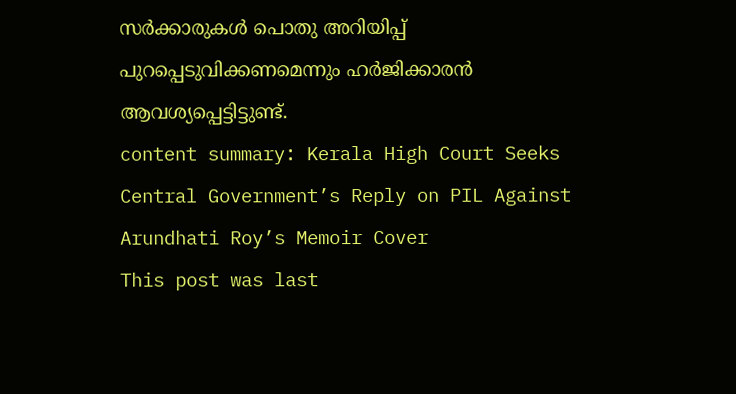സർക്കാരുകൾ പൊതു അറിയിപ്പ് പുറപ്പെടുവിക്കണമെന്നും ഹർജിക്കാരൻ ആവശ്യപ്പെട്ടിട്ടുണ്ട്.
content summary: Kerala High Court Seeks Central Government’s Reply on PIL Against Arundhati Roy’s Memoir Cover
This post was last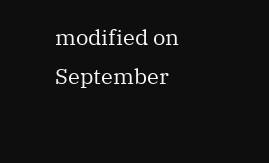modified on September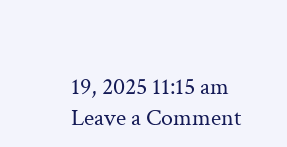19, 2025 11:15 am
Leave a Comment